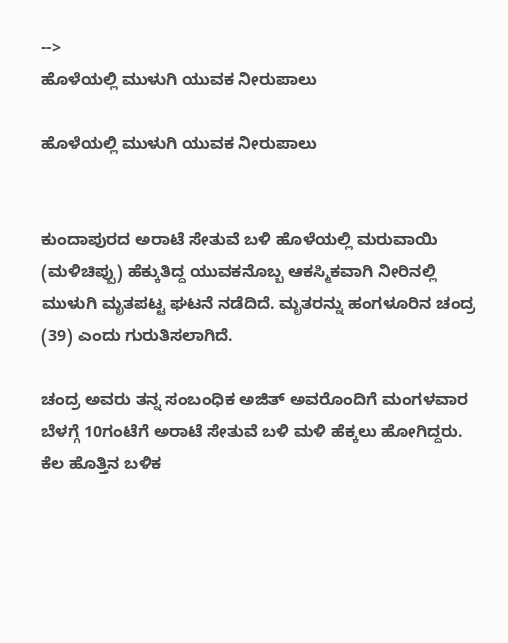-->
ಹೊಳೆಯಲ್ಲಿ ಮುಳುಗಿ ಯುವಕ ನೀರುಪಾಲು

ಹೊಳೆಯಲ್ಲಿ ಮುಳುಗಿ ಯುವಕ ನೀರುಪಾಲು


ಕುಂದಾಪುರದ ಅರಾಟೆ ಸೇತುವೆ ಬಳಿ ಹೊಳೆಯಲ್ಲಿ ಮರುವಾಯಿ (ಮಳಿಚಿಪ್ಪು) ಹೆಕ್ಕುತಿದ್ದ ಯುವಕನೊಬ್ಬ ಆಕಸ್ಮಿಕವಾಗಿ ನೀರಿನಲ್ಲಿ ಮುಳುಗಿ ಮೃತಪಟ್ಟ ಘಟನೆ ನಡೆದಿದೆ. ಮೃತರನ್ನು ಹಂಗಳೂರಿನ ಚಂದ್ರ (39) ಎಂದು ಗುರುತಿಸಲಾಗಿದೆ.

ಚಂದ್ರ ಅವರು ತನ್ನ ಸಂಬಂಧಿಕ ಅಜಿತ್ ಅವರೊಂದಿಗೆ ಮಂಗಳವಾರ ಬೆಳಗ್ಗೆ 10ಗಂಟೆಗೆ ಅರಾಟೆ ಸೇತುವೆ ಬಳಿ ಮಳಿ ಹೆಕ್ಕಲು ಹೋಗಿದ್ದರು. ಕೆಲ ಹೊತ್ತಿನ ಬಳಿಕ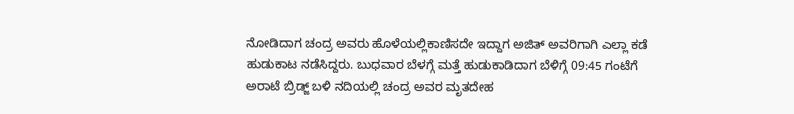ನೋಡಿದಾಗ ಚಂದ್ರ ಅವರು ಹೊಳೆಯಲ್ಲಿಕಾಣಿಸದೇ ಇದ್ದಾಗ ಅಜಿತ್ ಅವರಿಗಾಗಿ ಎಲ್ಲಾ ಕಡೆ ಹುಡುಕಾಟ ನಡೆಸಿದ್ದರು. ಬುಧವಾರ ಬೆಳಗ್ಗೆ ಮತ್ತೆ ಹುಡುಕಾಡಿದಾಗ ಬೆಳಿಗ್ಗೆ 09:45 ಗಂಟೆಗೆ ಅರಾಟೆ ಬ್ರಿಡ್ಜ್‌ ಬಳಿ ನದಿಯಲ್ಲಿ ಚಂದ್ರ ಅವರ ಮೃತದೇಹ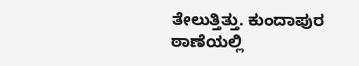ತೇಲುತ್ತಿತ್ತು. ಕುಂದಾಪುರ ಠಾಣೆಯಲ್ಲಿ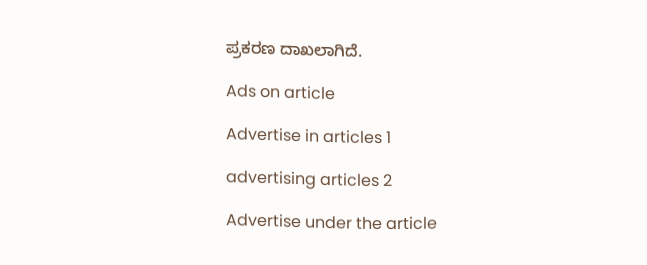ಪ್ರಕರಣ ದಾಖಲಾಗಿದೆ.

Ads on article

Advertise in articles 1

advertising articles 2

Advertise under the article